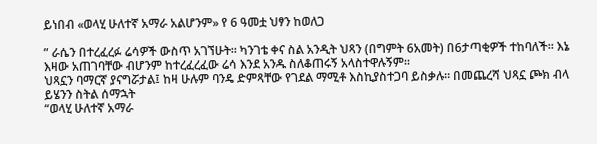ይነበብ «ወላሂ ሁለተኛ አማራ አልሆንም» የ 6 ዓመቷ ህፃን ከወለጋ

” ራሴን በተረፈረፉ ሬሳዎች ውስጥ አገኘሁት። ካንገቴ ቀና ስል አንዲት ህጻን (በግምት 6አመት) በ6ታጣቂዎች ተከባለች። እኔ እዛው አጠገባቸው ብሆንም ከተረፈረፈው ሬሳ እንደ አንዱ ስለቆጠሩኝ አላስተዋሉኝም።
ህጻኗን ባማርኛ ያናግሯታል፤ ከዛ ሁሉም ባንዴ ድምጻቸው የገደል ማሚቶ እስኪያስተጋባ ይስቃሉ። በመጨረሻ ህጻኗ ጮክ ብላ ይሄንን ስትል ሰማኋት
“ወላሂ ሁለተኛ አማራ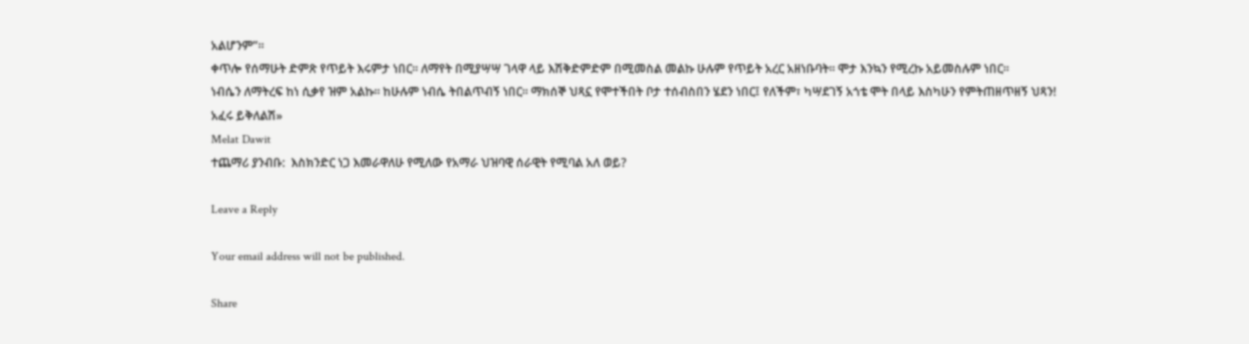አልሆንም”።
ቀጥሎ የሰማሁት ድምጽ የጥይት እሩምታ ነበር። ለማየት በሚያሣሣ ገላዋ ላይ እሽቅድምድም በሚመስል መልኩ ሁሉም የጥይት አረር አዘነቡባት። ሞታ እንኳን የሚረኩ አይመስሉም ነበር።
ነብሴን ለማትረፍ ከነ ሲቃየ ዝም አልኩ። ከሁሉም ነብሴ ትበልጥብኝ ነበር። ማክሰኞ ህጻኗ የሞተችበት ቦታ ተሰብስበን ሄደን ነበር፤ የለችም፣ ካሣደገኝ አጎቴ ሞት በላይ እስካሁን የምትጠዘጥዘኝ ህጻን!
አፈሩ ይቅለልሽ»
Melat Dawit
ተጨማሪ ያንብቡ:  እስክንድር ነጋ እመራዋለሁ የሚለው የአማራ ህዝባዊ ሰራዊት የሚባል አለ ወይ?

Leave a Reply

Your email address will not be published.

Share